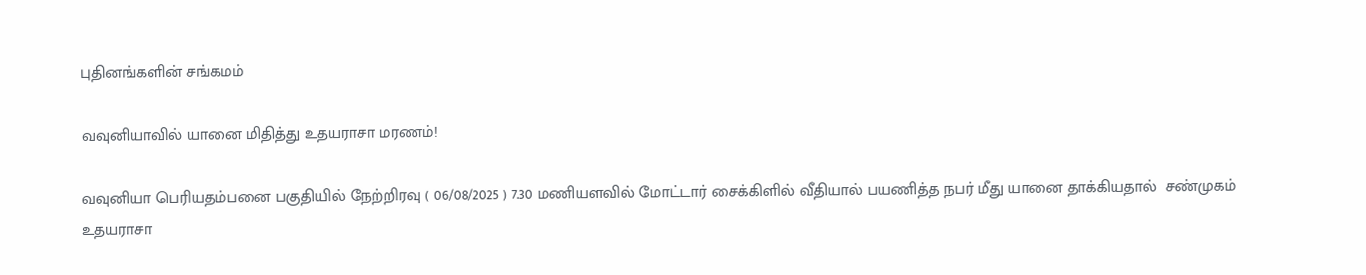புதினங்களின் சங்கமம்

வவுனியாவில் யானை மிதித்து உதயராசா மரணம்!

வவுனியா பெரியதம்பனை பகுதியில் நேற்றிரவு ( 06/08/2025 ) 7.30 மணியளவில் மோட்டார் சைக்கிளில் வீதியால் பயணித்த நபர் மீது யானை தாக்கியதால்  சண்முகம் உதயராசா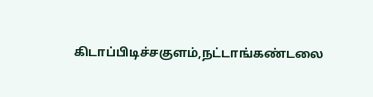கிடாப்பிடிச்சகுளம்,நட்டாங்கண்டலை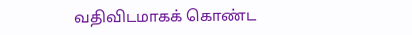வதிவிடமாகக் கொண்ட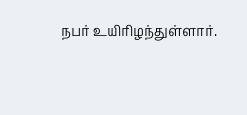நபர் உயிரிழந்துள்ளார்.